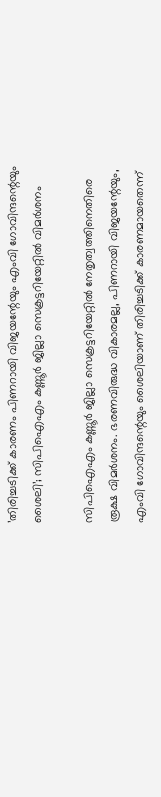’തിരിച്ചടിക്ക് കാരണം പിണറായി വിജയന്റേയും എംവി ഗോവിന്ദന്റെയും ശൈലി’; സിപിഐഎം കണ്ണൂര്‍ ജില്ലാ സെക്രട്ടറിയേറ്റില്‍ വിമര്‍ശനം

സിപിഐഎം കണ്ണൂര്‍ ജില്ലാ സെക്രട്ടറിയേറ്റില്‍ നേതൃത്വത്തിനെതിരെ രൂക്ഷ വിമര്‍ശനം. ഭരണവിരുദ്ധ വികാരമല്ല, പിണറായി വിജയന്റേയും, എംവി ഗോവിന്ദന്റെയും ശൈലിയാണ് തിരിച്ചടിക്ക് കാരണമായതെന്ന്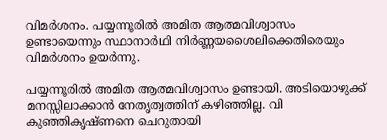വിമര്‍ശനം. പയ്യന്നൂരില്‍ അമിത ആത്മവിശ്വാസം ഉണ്ടായെന്നും സ്ഥാനാര്‍ഥി നിര്‍ണ്ണയശൈലിക്കെതിരെയും വിമര്‍ശനം ഉയര്‍ന്നു.

പയ്യന്നൂരില്‍ അമിത ആത്മവിശ്വാസം ഉണ്ടായി. അടിയൊഴുക്ക് മനസ്സിലാക്കാന്‍ നേതൃത്വത്തിന് കഴിഞ്ഞില്ല. വി കുഞ്ഞികൃഷ്ണനെ ചെറുതായി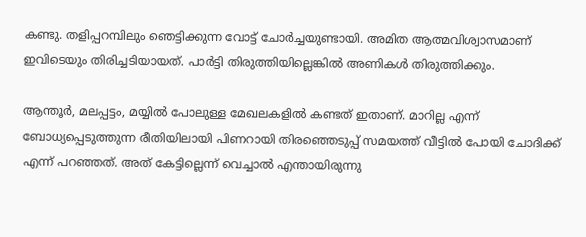കണ്ടു. തളിപ്പറമ്പിലും ഞെട്ടിക്കുന്ന വോട്ട് ചോര്‍ച്ചയുണ്ടായി. അമിത ആത്മവിശ്വാസമാണ് ഇവിടെയും തിരിച്ചടിയായത്. പാര്‍ട്ടി തിരുത്തിയില്ലെങ്കില്‍ അണികള്‍ തിരുത്തിക്കും.

ആന്തൂര്‍, മലപ്പട്ടം, മയ്യില്‍ പോലുള്ള മേഖലകളില്‍ കണ്ടത് ഇതാണ്. മാറില്ല എന്ന് ബോധ്യപ്പെടുത്തുന്ന രീതിയിലായി പിണറായി തിരഞ്ഞെടുപ്പ് സമയത്ത് വീട്ടില്‍ പോയി ചോദിക്ക് എന്ന് പറഞ്ഞത്. അത് കേട്ടില്ലെന്ന് വെച്ചാല്‍ എന്തായിരുന്നു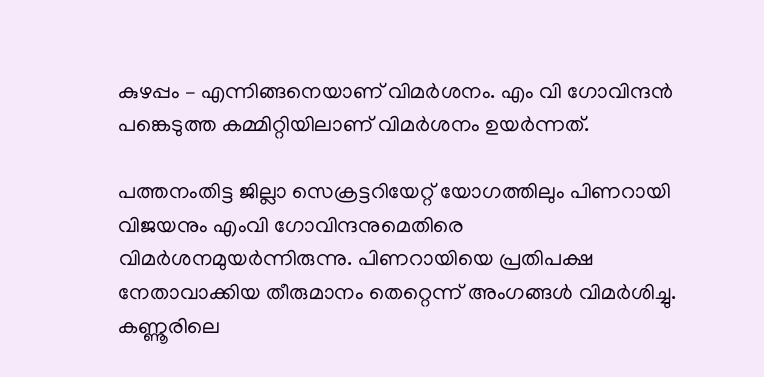കുഴപ്പം – എന്നിങ്ങനെയാണ് വിമര്‍ശനം. എം വി ഗോവിന്ദന്‍ പങ്കെടുത്ത കമ്മിറ്റിയിലാണ് വിമര്‍ശനം ഉയര്‍ന്നത്.

പത്തനംതിട്ട ജില്ലാ സെക്രട്ടറിയേറ്റ് യോഗത്തിലും പിണറായി വിജയനും എംവി ഗോവിന്ദനുമെതിരെ വിമര്‍ശനമുയര്‍ന്നിരുന്നു. പിണറായിയെ പ്രതിപക്ഷ നേതാവാക്കിയ തീരുമാനം തെറ്റെന്ന് അംഗങ്ങള്‍ വിമര്‍ശിച്ചു. കണ്ണൂരിലെ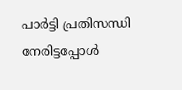പാര്‍ട്ടി പ്രതിസന്ധി നേരിട്ടപ്പോള്‍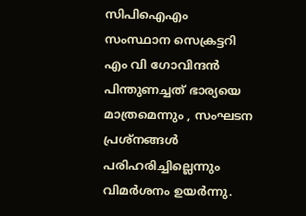സിപിഐഎം സംസ്ഥാന സെക്രട്ടറി എം വി ഗോവിന്ദന്‍ പിന്തുണച്ചത് ഭാര്യയെ മാത്രമെന്നും , സംഘടന പ്രശ്നങ്ങള്‍ പരിഹരിച്ചില്ലെന്നും വിമര്‍ശനം ഉയര്‍ന്നു.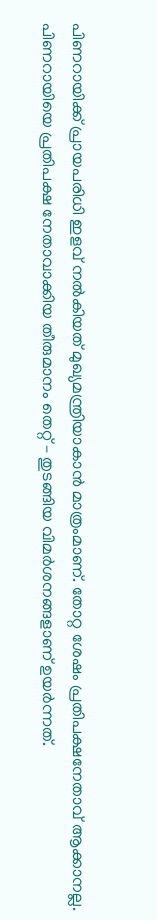പിണറായിക്ക് പ്രായപരിധി ഇളവ് നല്‍കിയത് മുഖ്യമന്ത്രിയാകാന്‍ മാത്രംമാണ്. തോറ്റ ശേഷം പ്രതിപക്ഷനേതാവ് ആക്കാനല്ല. പിണറായിയെ പ്രതിപക്ഷ നേതാവാക്കിയ തീരുമാനം തെറ്റ് – തുടങ്ങിയ വിമര്‍ശനങ്ങളാണ് ഉയര്‍ന്നത്.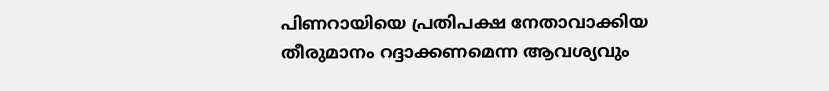പിണറായിയെ പ്രതിപക്ഷ നേതാവാക്കിയ തീരുമാനം റദ്ദാക്കണമെന്ന ആവശ്യവും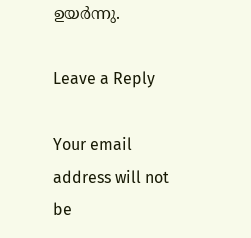ഉയര്‍ന്നു.

Leave a Reply

Your email address will not be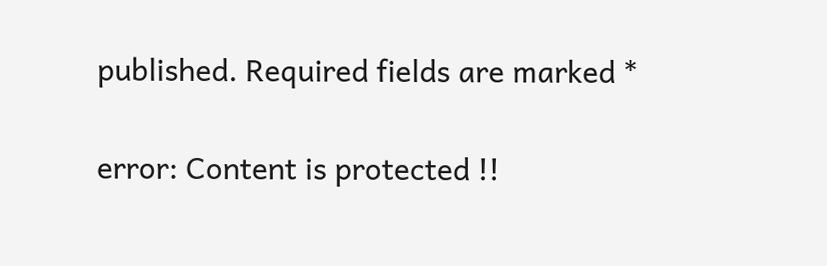published. Required fields are marked *

error: Content is protected !!